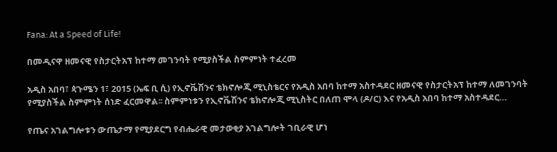Fana: At a Speed of Life!

በመዲናዋ ዘመናዊ የስታርትአፕ ከተማ መገንባት የሚያስችል ስምምነት ተፈረመ

አዲስ አበባ፣ ጳጉሜን 1፣ 2015 (ኤፍ ቢ ሲ) የኢኖቬሽንና ቴክኖሎጂ ሚኒስቴርና የአዲስ አበባ ከተማ አስተዳደር ዘመናዊ የስታርትአፕ ከተማ ለመገንባት የሚያስችል ስምምነት ሰነድ ፈርመዋል፡፡ ስምምነቱን የኢኖቬሽንና ቴክኖሎጂ ሚኒስትር በለጠ ሞላ (ዶ/ር) እና የአዲስ አበባ ከተማ አስተዳደር…

የጤና አገልግሎቱን ውጤታማ የሚያደርግ የብሔራዊ መታወቂያ አገልግሎት ገቢራዊ ሆነ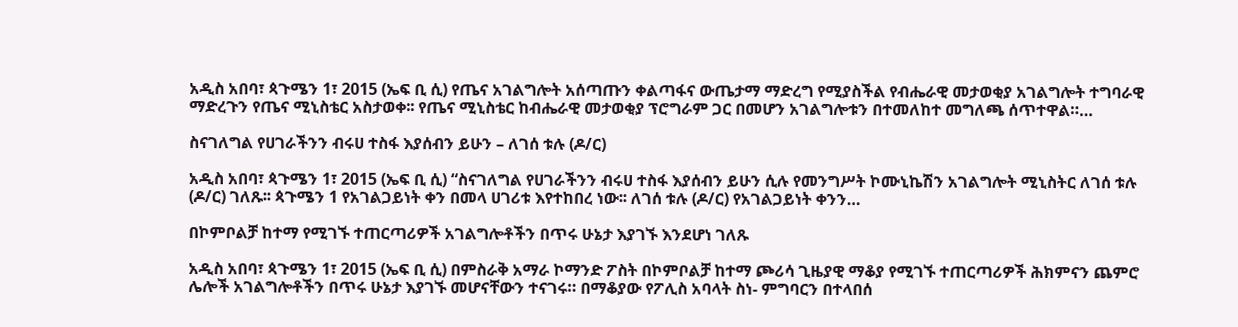አዲስ አበባ፣ ጳጉሜን 1፣ 2015 (ኤፍ ቢ ሲ) የጤና አገልግሎት አሰጣጡን ቀልጣፋና ውጤታማ ማድረግ የሚያስችል የብሔራዊ መታወቂያ አገልግሎት ተግባራዊ ማድረጉን የጤና ሚኒስቴር አስታወቀ፡፡ የጤና ሚኒስቴር ከብሔራዊ መታወቂያ ፕሮግራም ጋር በመሆን አገልግሎቱን በተመለከተ መግለጫ ሰጥተዋል።…

ስናገለግል የሀገራችንን ብሩሀ ተስፋ እያሰብን ይሁን – ለገሰ ቱሉ (ዶ/ር)

አዲስ አበባ፣ ጳጉሜን 1፣ 2015 (ኤፍ ቢ ሲ) “ስናገለግል የሀገራችንን ብሩሀ ተስፋ እያሰብን ይሁን ሲሉ የመንግሥት ኮሙኒኬሽን አገልግሎት ሚኒስትር ለገሰ ቱሉ (ዶ/ር) ገለጹ፡፡ ጳጉሜን 1 የአገልጋይነት ቀን በመላ ሀገሪቱ እየተከበረ ነው፡፡ ለገሰ ቱሉ (ዶ/ር) የአገልጋይነት ቀንን…

በኮምቦልቻ ከተማ የሚገኙ ተጠርጣሪዎች አገልግሎቶችን በጥሩ ሁኔታ እያገኙ እንደሆነ ገለጹ

አዲስ አበባ፣ ጳጉሜን 1፣ 2015 (ኤፍ ቢ ሲ) በምስራቅ አማራ ኮማንድ ፖስት በኮምቦልቻ ከተማ ጮሪሳ ጊዜያዊ ማቆያ የሚገኙ ተጠርጣሪዎች ሕክምናን ጨምሮ ሌሎች አገልግሎቶችን በጥሩ ሁኔታ እያገኙ መሆናቸውን ተናገሩ። በማቆያው የፖሊስ አባላት ስነ- ምግባርን በተላበሰ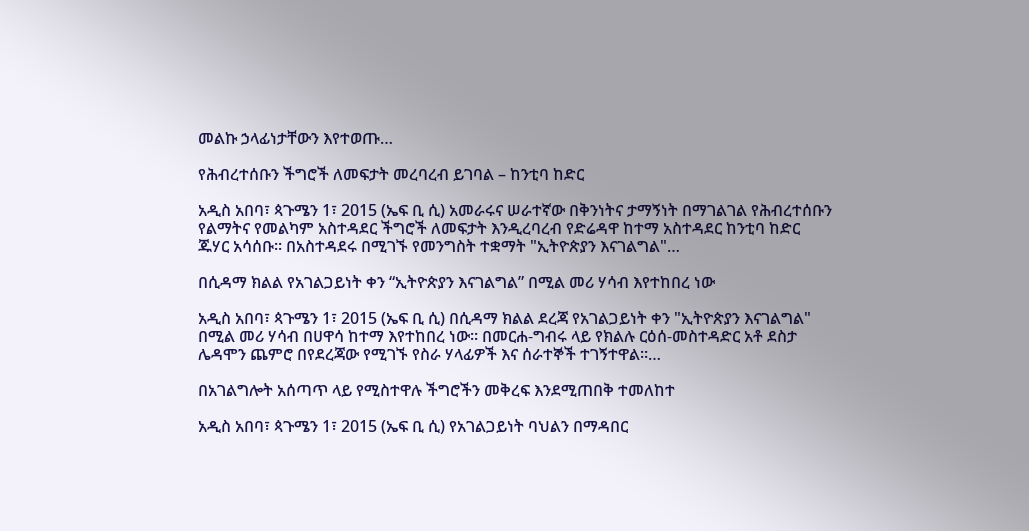መልኩ ኃላፊነታቸውን እየተወጡ…

የሕብረተሰቡን ችግሮች ለመፍታት መረባረብ ይገባል – ከንቲባ ከድር

አዲስ አበባ፣ ጳጉሜን 1፣ 2015 (ኤፍ ቢ ሲ) አመራሩና ሠራተኛው በቅንነትና ታማኝነት በማገልገል የሕብረተሰቡን የልማትና የመልካም አስተዳደር ችግሮች ለመፍታት እንዲረባረብ የድሬዳዋ ከተማ አስተዳደር ከንቲባ ከድር ጁሃር አሳሰቡ። በአስተዳደሩ በሚገኙ የመንግስት ተቋማት "ኢትዮጵያን እናገልግል"…

በሲዳማ ክልል የአገልጋይነት ቀን “ኢትዮጵያን እናገልግል” በሚል መሪ ሃሳብ እየተከበረ ነው

አዲስ አበባ፣ ጳጉሜን 1፣ 2015 (ኤፍ ቢ ሲ) በሲዳማ ክልል ደረጃ የአገልጋይነት ቀን "ኢትዮጵያን እናገልግል" በሚል መሪ ሃሳብ በሀዋሳ ከተማ እየተከበረ ነው። በመርሐ-ግብሩ ላይ የክልሉ ርዕሰ-መስተዳድር አቶ ደስታ ሌዳሞን ጨምሮ በየደረጃው የሚገኙ የስራ ሃላፊዎች እና ሰራተኞች ተገኝተዋል።…

በአገልግሎት አሰጣጥ ላይ የሚስተዋሉ ችግሮችን መቅረፍ እንደሚጠበቅ ተመለከተ

አዲስ አበባ፣ ጳጉሜን 1፣ 2015 (ኤፍ ቢ ሲ) የአገልጋይነት ባህልን በማዳበር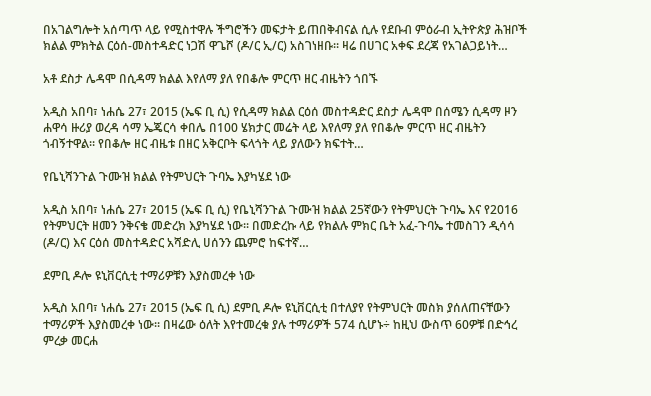በአገልግሎት አሰጣጥ ላይ የሚስተዋሉ ችግሮችን መፍታት ይጠበቅብናል ሲሉ የደቡብ ምዕራብ ኢትዮጵያ ሕዝቦች ክልል ምክትል ርዕሰ-መስተዳድር ነጋሽ ዋጌሾ (ዶ/ር ኢ/ር) አስገነዘቡ። ዛሬ በሀገር አቀፍ ደረጃ የአገልጋይነት…

አቶ ደስታ ሌዳሞ በሲዳማ ክልል እየለማ ያለ የበቆሎ ምርጥ ዘር ብዜትን ጎበኙ

አዲስ አበባ፣ ነሐሴ 27፣ 2015 (ኤፍ ቢ ሲ) የሲዳማ ክልል ርዕሰ መስተዳድር ደስታ ሌዳሞ በሰሜን ሲዳማ ዞን ሐዋሳ ዙሪያ ወረዳ ሳማ ኤጄርሳ ቀበሌ በ100 ሄክታር መሬት ላይ እየለማ ያለ የበቆሎ ምርጥ ዘር ብዜትን ጎብኝተዋል። የበቆሎ ዘር ብዜቱ በዘር አቅርቦት ፍላጎት ላይ ያለውን ክፍተት…

የቤኒሻንጉል ጉሙዝ ክልል የትምህርት ጉባኤ እያካሄደ ነው

አዲስ አበባ፣ ነሐሴ 27፣ 2015 (ኤፍ ቢ ሲ) የቤኒሻንጉል ጉሙዝ ክልል 25ኛውን የትምህርት ጉባኤ እና የ2016 የትምህርት ዘመን ንቅናቄ መድረክ እያካሄደ ነው፡፡ በመድረኩ ላይ የክልሉ ምክር ቤት አፈ-ጉባኤ ተመስገን ዲሳሳ (ዶ/ር) እና ርዕሰ መስተዳድር አሻድሊ ሀሰንን ጨምሮ ከፍተኛ…

ደምቢ ዶሎ ዩኒቨርሲቲ ተማሪዎቹን እያስመረቀ ነው

አዲስ አበባ፣ ነሐሴ 27፣ 2015 (ኤፍ ቢ ሲ) ደምቢ ዶሎ ዩኒቨርሲቲ በተለያየ የትምህርት መስክ ያሰለጠናቸውን ተማሪዎች እያስመረቀ ነው፡፡ በዛሬው ዕለት እየተመረቁ ያሉ ተማሪዎች 574 ሲሆኑ÷ ከዚህ ውስጥ 60ዎቹ በድኅረ ምረቃ መርሐ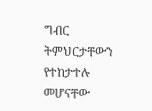ግብር ትምህርታቸውን የተከታተሉ መሆናቸው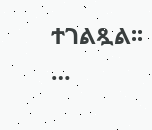ተገልጿል፡፡…